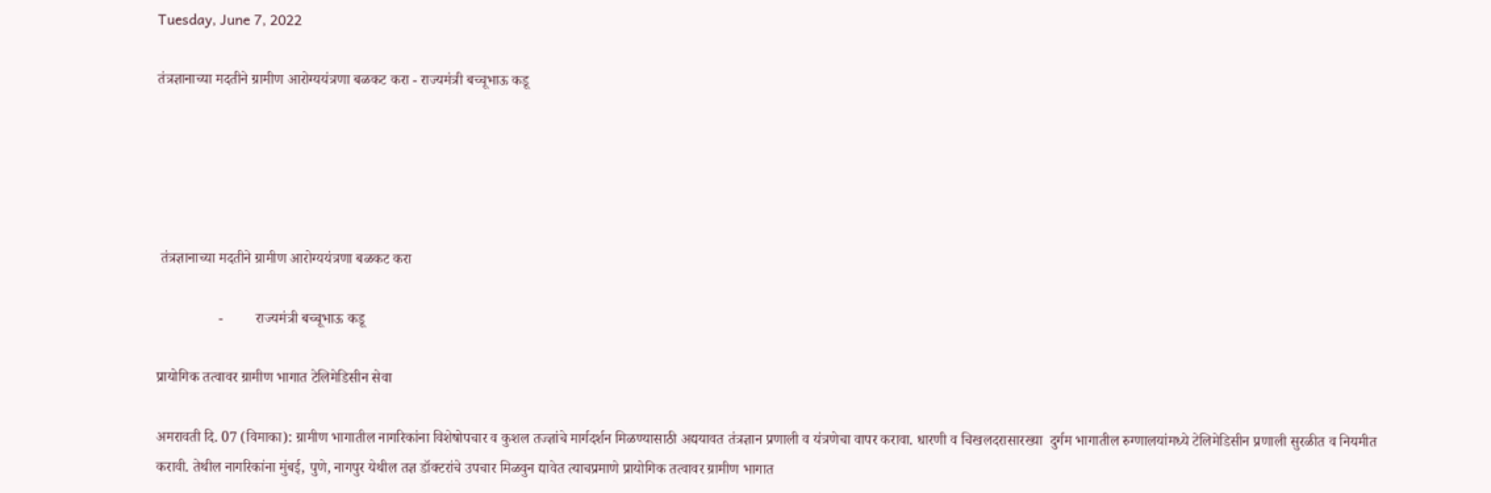Tuesday, June 7, 2022

तंत्रज्ञानाच्या मदतीने ग्रामीण आरोग्ययंत्रणा बळकट करा - राज्यमंत्री बच्चूभाऊ कडू





 तंत्रज्ञानाच्या मदतीने ग्रामीण आरोग्ययंत्रणा बळकट करा

                 -         राज्यमंत्री बच्चूभाऊ कडू

प्रायोगिक तत्वावर ग्रामीण भागात टेलिमेडिसीन सेवा

अमरावती दि. 07 (विमाका): ग्रामीण भागातील नागरिकांना विशेषोपचार व कुशल तज्ज्ञांचे मार्गदर्शन मिळण्यासाठी अद्ययावत तंत्रज्ञान प्रणाली व यंत्रणेचा वापर करावा. धारणी व चिखलदरासारख्या  दुर्गम भागातील रुग्णालयांमध्ये टेलिमेडिसीन प्रणाली सुरळीत व नियमीत करावी. तेथील नागरिकांना मुंबई, पुणे, नागपुर येथील तज्ञ डॉक्टरांचे उपचार मिळवुन द्यावेत त्याचप्रमाणे प्रायोगिक तत्वावर ग्रामीण भागात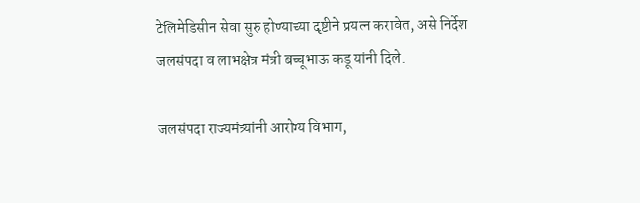टेलिमेडिसीन सेवा सुरु होण्याच्या दृष्टीने प्रयत्न करावेत, असे निर्देश जलसंपदा व लाभक्षेत्र मंत्री बच्चूभाऊ कडू यांनी दिले.

जलसंपदा राज्यमंत्र्यांनी आरोग्य विभाग,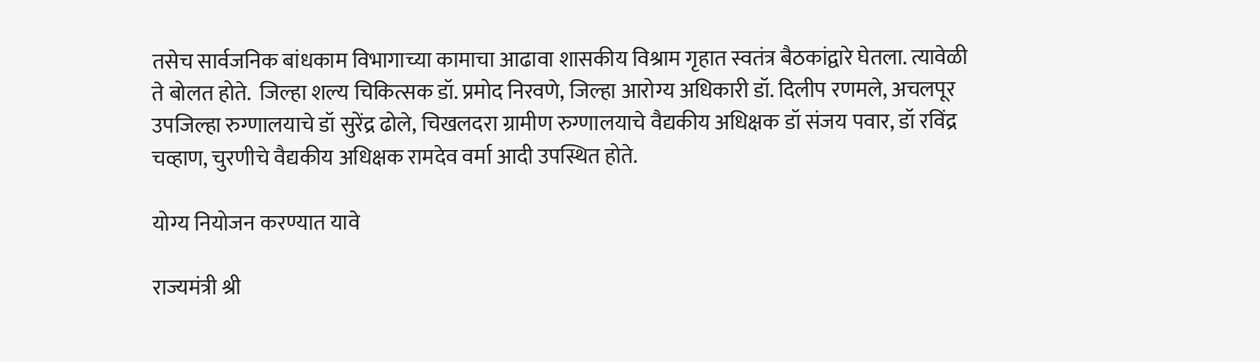तसेच सार्वजनिक बांधकाम विभागाच्या कामाचा आढावा शासकीय विश्राम गृहात स्वतंत्र बैठकांद्वारे घेतला. त्यावेळी ते बोलत होते.  जिल्हा शल्य चिकित्सक डॉ. प्रमोद निरवणे, जिल्हा आरोग्य अधिकारी डॉ. दिलीप रणमले, अचलपूर उपजिल्हा रुग्णालयाचे डॉ सुरेंद्र ढोले, चिखलदरा ग्रामीण रुग्णालयाचे वैद्यकीय अधिक्षक डॉ संजय पवार, डॉ रविंद्र चव्हाण, चुरणीचे वैद्यकीय अधिक्षक रामदेव वर्मा आदी उपस्थित होते.

योग्य नियोजन करण्यात यावे

राज्यमंत्री श्री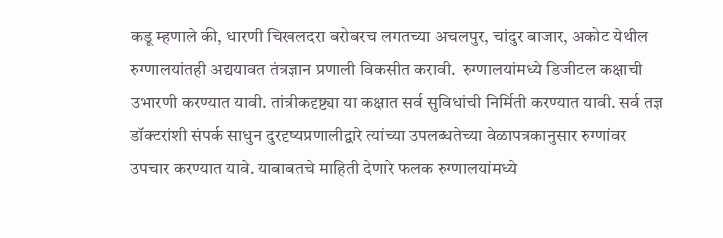कडू म्हणाले की, धारणी चिखलदरा बरोबरच लगतच्या अचलपुर, चांदुर बाजार, अकोट येथील रुग्णालयांतही अद्ययावत तंत्रज्ञान प्रणाली विकसीत करावी.  रुग्णालयांमध्ये डिजीटल कक्षाची उभारणी करण्यात यावी. तांत्रीकदृष्ट्या या कक्षात सर्व सुविधांची निर्मिती करण्यात यावी. सर्व तज्ञ डॉक्टरांशी संपर्क साधुन दुरदृष्यप्रणालीद्वारे त्यांच्या उपलब्धतेच्या वेळापत्रकानुसार रुग्णांवर उपचार करण्यात यावे. याबाबतचे माहिती देणारे फलक रुग्णालयांमध्ये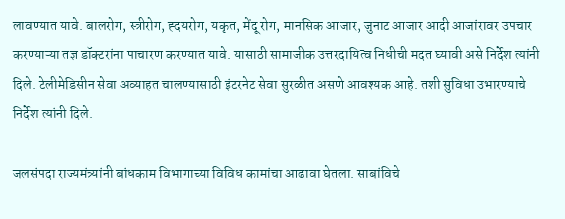लावण्यात यावे. बालरोग, स्त्रीरोग, ह्दयरोग, यकृत, मेंदू रोग, मानसिक आजार, जुनाट आजार आदी आजांरावर उपचार करण्याऱ्या तज्ञ डॉक्टरांना पाचारण करण्यात यावे. यासाठी सामाजीक उत्तरदायित्व निधीची मदत घ्यावी असे निर्देश त्यांनी दिले. टेलीमेडिसीन सेवा अव्याहत चालण्यासाठी इंटरनेट सेवा सुरळीत असणे आवश्यक आहे. तशी सुविधा उभारण्याचे निर्देश त्यांनी दिले.

जलसंपदा राज्यमंत्र्यांनी बांधकाम विभागाच्या विविध कामांचा आढावा घेतला. साबांविचे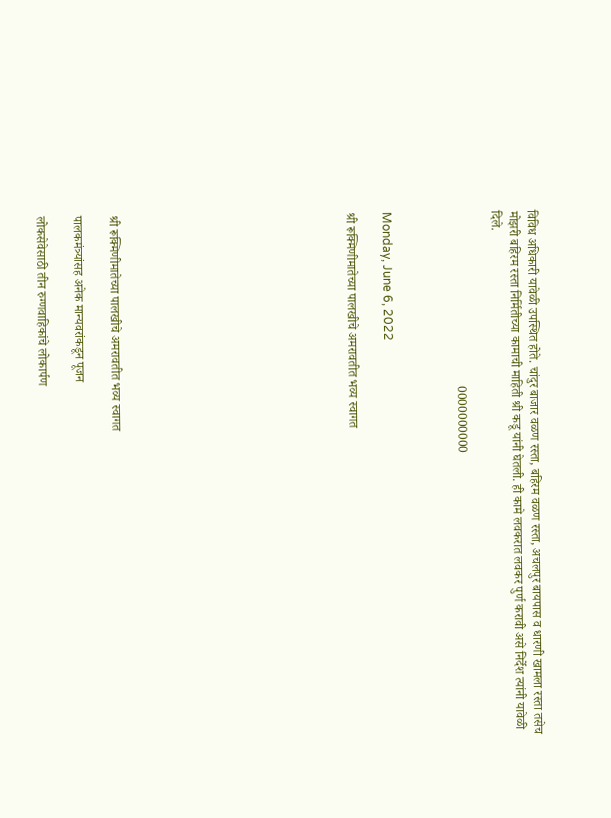विविध अधिकारी यावेळी उपस्थित होते. चांदुर बाजार वळण रस्ता, बहिरम वळण रस्ता, अचलपुर बायपास व धारणी खामला रस्ता तसेच मोझरी बहिरम रस्ता निर्मितीच्या कामाची माहिती श्री कडू यांनी घेतली. ही कामे लवकरात लवकर पुर्ण करावी असे निर्देश त्यांनी यावेळी दिले.

                                                        0000000000



Monday, June 6, 2022

श्री रूक्मिणीमातेच्या पालखीचे अमरावतीत भव्य स्वागत












श्री रूक्मिणीमातेच्या पालखीचे अमरावतीत भव्य स्वागत

पालकमंत्र्यांसह अनेक मान्यवरांकडून पूजन

लोकसेवेसाठी तीन रुग्णवाहिकांचे लोकार्पण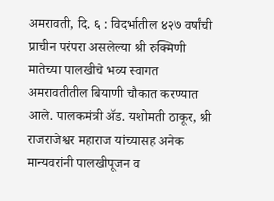अमरावती, दि. ६ : विदर्भातील ४२७ वर्षांची प्राचीन परंपरा असलेल्या श्री रुक्मिणी मातेच्या पालखीचे भव्य स्वागत अमरावतीतील बियाणी चौकात करण्यात आले. पालकमंत्री ॲड. यशोमती ठाकूर, श्री राजराजेश्वर महाराज यांच्यासह अनेक मान्यवरांनी पालखीपूजन व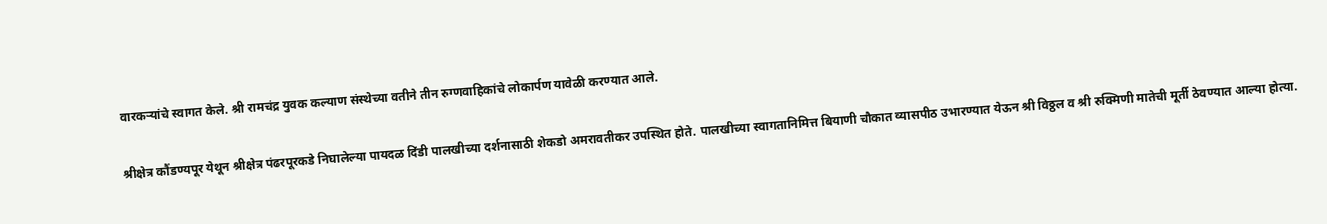वारकऱ्यांचे स्वागत केले. श्री रामचंद्र युवक कल्याण संस्थेच्या वतीने तीन रुग्णवाहिकांचे लोकार्पण यावेळी करण्यात आले.

श्रीक्षेत्र कौंडण्यपूर येथून श्रीक्षेत्र पंढरपूरकडे निघालेल्या पायदळ दिंडी पालखीच्या दर्शनासाठी शेकडो अमरावतीकर उपस्थित होते. पालखीच्या स्वागतानिमित्त बियाणी चौकात व्यासपीठ उभारण्यात येऊन श्री विठ्ठल व श्री रुक्मिणी मातेची मूर्ती ठेवण्यात आल्या होत्या.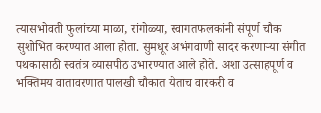त्यासभोवती फुलांच्या माळा, रांगोळ्या, स्वागतफलकांनी संपूर्ण चौक सुशोभित करण्यात आला होता. सुमधूर अभंगवाणी सादर करणाऱ्या संगीत पथकासाठी स्वतंत्र व्यासपीठ उभारण्यात आले होते. अशा उत्साहपूर्ण व भक्तिमय वातावरणात पालखी चौकात येताच वारकरी व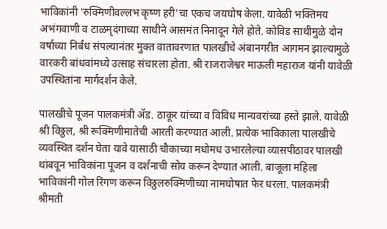भाविकांनी 'रुक्मिणीवल्लभ कृष्ण हरी'चा एकच जयघोष केला. यावेळी भक्तिमय अभंगवाणी व टाळमृदंगाच्या साथीने आसमंत निनादून गेले होते. कोविड साथीमुळे दोन वर्षाच्या निर्बंध संपल्यानंतर मुक्त वातावरणात पालखीचे अंबानगरीत आगमन झाल्यामुळे वारकरी बांधवांमध्ये उत्साह संचारला होता. श्री राजराजेश्वर माऊली महाराज यांनी यावेळी उपस्थितांना मार्गदर्शन केले.

पालखीचे पूजन पालकमंत्री ॲड. ठाकूर यांच्या व विविध मान्यवरांच्या हस्ते झाले. यावेळी श्री विठ्ठल, श्री रूक्मिणीमातेची आरती करण्यात आली. प्रत्येक भाविकाला पालखीचे व्यवस्थित दर्शन घेता यावे यासाठी चौकाच्या मधोमध उभारलेल्या व्यासपीठावर पालखी थांबवून भाविकांना पूजन व दर्शनाची सोय करून देण्यात आली. बाजूला महिला भाविकांनी गोल रिंगण करून विठ्ठलरुक्मिणीच्या नामघोषात फेर धरला. पालकमंत्री श्रीमती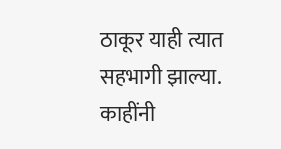ठाकूर याही त्यात सहभागी झाल्या. काहींनी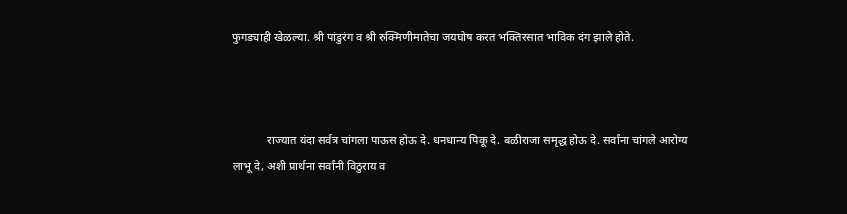फुगड्याही खेळल्या. श्री पांडुरंग व श्री रुक्मिणीमातेचा जयघोष करत भक्तिरसात भाविक दंग झाले होते.



            राज्यात यंदा सर्वत्र चांगला पाऊस होऊ दे. धनधान्य पिकू दे. बळीराजा समृद्ध होऊ दे. सर्वांना चांगले आरोग्य लाभू दे, अशी प्रार्थना सर्वांनी विठुराय व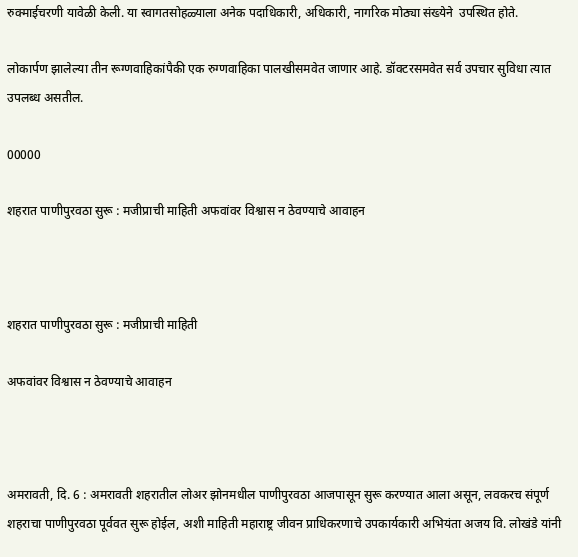रुक्माईचरणी यावेळी केली. या स्वागतसोहळ्याला अनेक पदाधिकारी, अधिकारी, नागरिक मोठ्या संख्येने  उपस्थित होते.

लोकार्पण झालेल्या तीन रूग्णवाहिकांपैकी एक रुग्णवाहिका पालखीसमवेत जाणार आहे. डॉक्टरसमवेत सर्व उपचार सुविधा त्यात उपलब्ध असतील.

00000

शहरात पाणीपुरवठा सुरू : मजीप्राची माहिती अफवांवर विश्वास न ठेवण्याचे आवाहन



शहरात पाणीपुरवठा सुरू : मजीप्राची माहिती

अफवांवर विश्वास न ठेवण्याचे आवाहन



अमरावती, दि. 6 : अमरावती शहरातील लोअर झोनमधील पाणीपुरवठा आजपासून सुरू करण्यात आला असून, लवकरच संपूर्ण शहराचा पाणीपुरवठा पूर्ववत सुरू होईल, अशी माहिती महाराष्ट्र जीवन प्राधिकरणाचे उपकार्यकारी अभियंता अजय वि. लोखंडे यांनी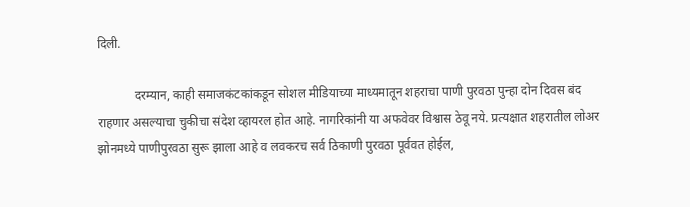दिली.

            दरम्यान, काही समाजकंटकांकडून सोशल मीडियाच्या माध्यमातून शहराचा पाणी पुरवठा पुन्हा दोन दिवस बंद राहणार असल्याचा चुकीचा संदेश व्हायरल होत आहे. नागरिकांनी या अफवेवर विश्वास ठेवू नये. प्रत्यक्षात शहरातील लोअर झोनमध्ये पाणीपुरवठा सुरू झाला आहे व लवकरच सर्व ठिकाणी पुरवठा पूर्ववत होईल,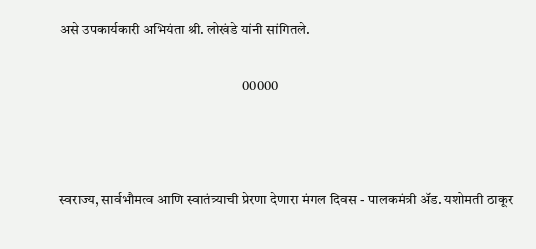असे उपकार्यकारी अभियंता श्री. लोखंडे यांनी सांगितले.

                                                                00000



स्वराज्य, सार्वभौमत्व आणि स्वातंत्र्याची प्रेरणा देणारा मंगल दिवस - पालकमंत्री ॲड. यशोमती ठाकूर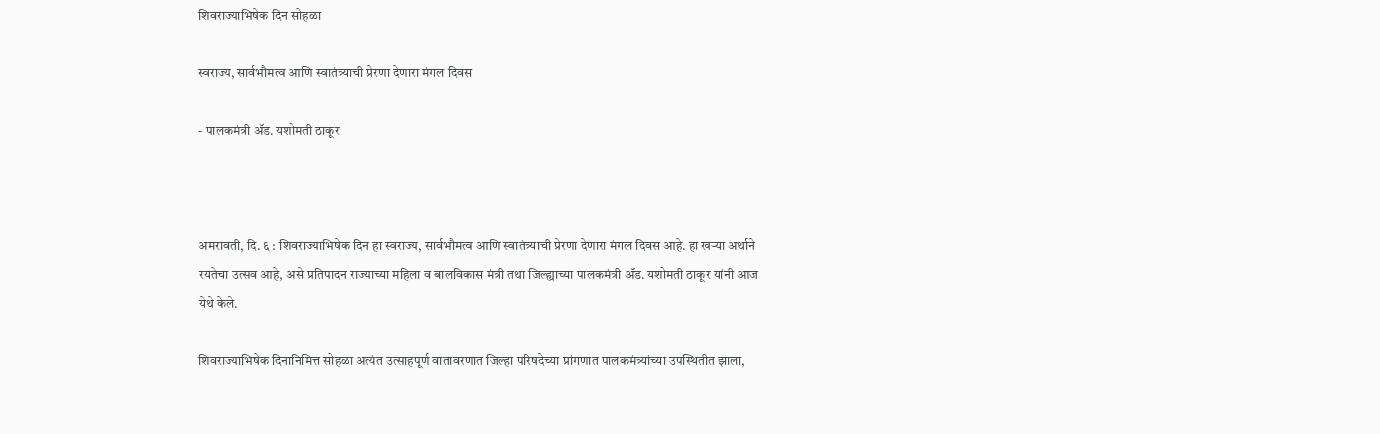शिवराज्याभिषेक दिन सोहळा

स्वराज्य, सार्वभौमत्व आणि स्वातंत्र्याची प्रेरणा देणारा मंगल दिवस

- पालकमंत्री ॲड. यशोमती ठाकूर



अमरावती, दि. ६ : शिवराज्याभिषेक दिन हा स्वराज्य, सार्वभौमत्व आणि स्वातंत्र्याची प्रेरणा देणारा मंगल दिवस आहे. हा खऱ्या अर्थाने रयतेचा उत्सव आहे, असे प्रतिपादन राज्याच्या महिला व बालविकास मंत्री तथा जिल्ह्याच्या पालकमंत्री ॲड. यशोमती ठाकूर यांनी आज येथे केले.

शिवराज्याभिषेक दिनानिमित्त सोहळा अत्यंत उत्साहपूर्ण वातावरणात जिल्हा परिषदेच्या प्रांगणात पालकमंत्र्यांच्या उपस्थितीत झाला,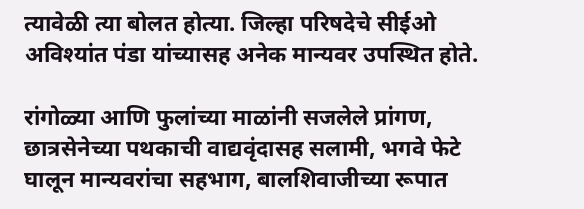त्यावेळी त्या बोलत होत्या. जिल्हा परिषदेचे सीईओ अविश्यांत पंडा यांच्यासह अनेक मान्यवर उपस्थित होते.

रांगोळ्या आणि फुलांच्या माळांनी सजलेले प्रांगण, छात्रसेनेच्या पथकाची वाद्यवृंदासह सलामी, भगवे फेटे घालून मान्यवरांचा सहभाग, बालशिवाजीच्या रूपात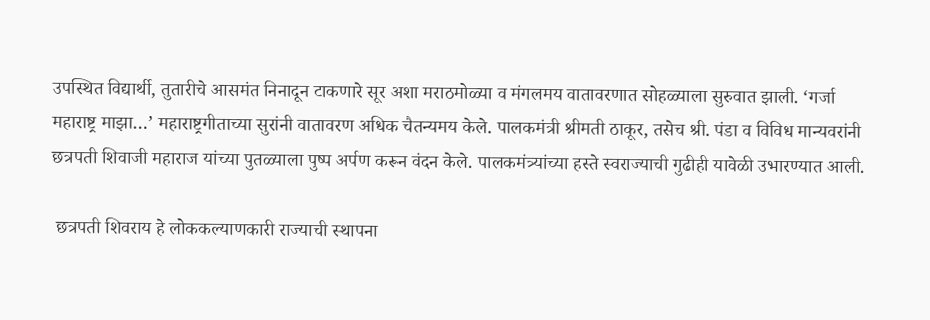उपस्थित विद्यार्थी, तुतारीचे आसमंत निनादून टाकणारे सूर अशा मराठमोळ्या व मंगलमय वातावरणात सोहळ्याला सुरुवात झाली. ‘गर्जा महाराष्ट्र माझा…’ महाराष्ट्रगीताच्या सुरांनी वातावरण अधिक चैतन्यमय केले. पालकमंत्री श्रीमती ठाकूर, तसेच श्री. पंडा व विविध मान्यवरांनी छत्रपती शिवाजी महाराज यांच्या पुतळ्याला पुष्प अर्पण करून वंदन केले. पालकमंत्र्यांच्या हस्ते स्वराज्याची गुढीही यावेळी उभारण्यात आली.

 छत्रपती शिवराय हे लोककल्याणकारी राज्याची स्थापना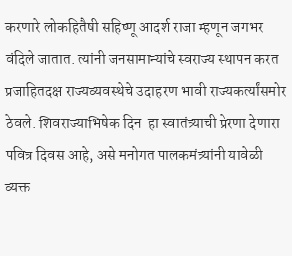करणारे लोकहितैषी सहिष्णू आदर्श राजा म्हणून जगभर वंदिले जातात. त्यांनी जनसामान्यांचे स्वराज्य स्थापन करत  प्रजाहितदक्ष राज्यव्यवस्थेचे उदाहरण भावी राज्यकर्त्यांसमोर ठेवले. शिवराज्याभिषेक दिन  हा स्वातंत्र्याची प्रेरणा देणारा पवित्र दिवस आहे, असे मनोगत पालकमंत्र्यांनी यावेळी व्यक्त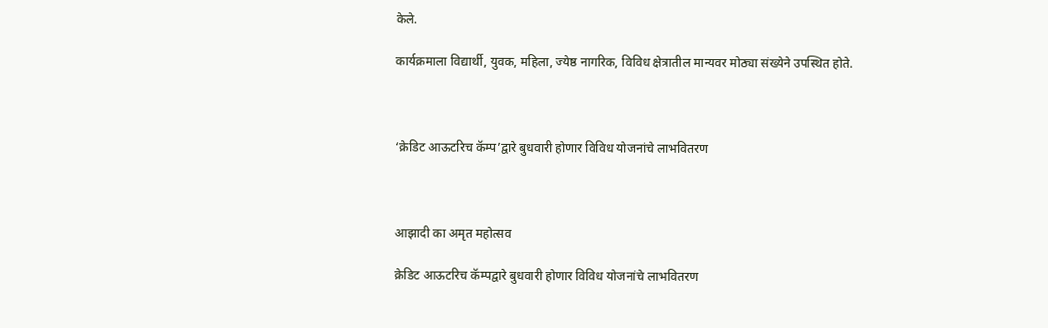केले.

कार्यक्रमाला विद्यार्थी, युवक, महिला, ज्येष्ठ नागरिक, विविध क्षेत्रातील मान्यवर मोठ्या संख्येने उपस्थित होते.



‘क्रेडिट आऊटरिच कॅम्प’द्वारे बुधवारी होणार विविध योजनांचे लाभवितरण



आझादी का अमृत महोत्सव

क्रेडिट आऊटरिच कॅम्पद्वारे बुधवारी होणार विविध योजनांचे लाभवितरण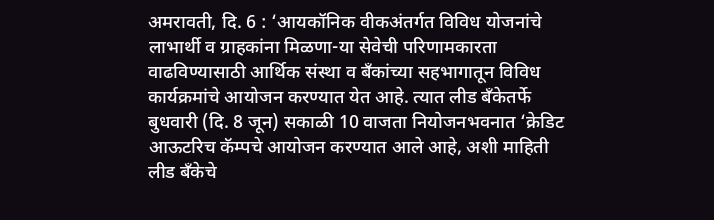अमरावती, दि. 6 : ‘आयकॉनिक वीकअंतर्गत विविध योजनांचे लाभार्थी व ग्राहकांना मिळणा-या सेवेची परिणामकारता वाढविण्यासाठी आर्थिक संस्था व बँकांच्या सहभागातून विविध कार्यक्रमांचे आयोजन करण्यात येत आहे. त्यात लीड बँकेतर्फे बुधवारी (दि. 8 जून) सकाळी 10 वाजता नियोजनभवनात ‘क्रेडिट आऊटरिच कॅम्पचे आयोजन करण्यात आले आहे, अशी माहिती लीड बँकेचे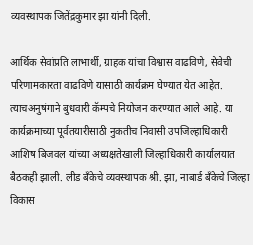व्यवस्थापक जितेंद्रकुमार झा यांनी दिली.

आर्थिक सेवांप्रति लाभार्थी, ग्राहक यांचा विश्वास वाढविणे, सेवेची परिणामकारता वाढविणे यासाठी कार्यक्रम घेण्यात येत आहेत. त्याचअनुषंगाने बुधवारी कॅम्पचे नियोजन करण्यात आले आहे. या कार्यक्रमाच्या पूर्वतयारीसाठी नुकतीच निवासी उपजिल्हाधिकारी आशिष बिजवल यांच्या अध्यक्षतेखाली जिल्हाधिकारी कार्यालयात बैठकही झाली. लीड बँकेचे व्यवस्थापक श्री. झा, नाबार्ड बँकेचे जिल्हा विकास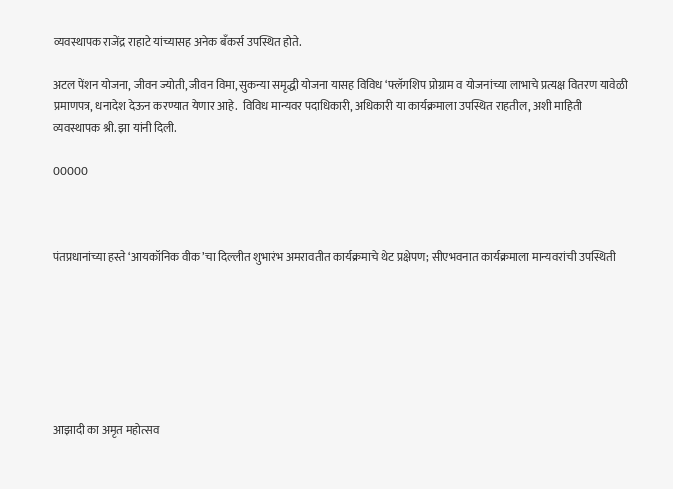व्यवस्थापक राजेंद्र राहाटे यांच्यासह अनेक बँकर्स उपस्थित होते.

अटल पेंशन योजना, जीवन ज्योती, जीवन विमा, सुकन्या समृद्धी योजना यासह विविध ‘फ्लॅगशिप प्रोग्राम व योजनांच्या लाभाचे प्रत्यक्ष वितरण यावेळी प्रमाणपत्र, धनादेश देऊन करण्यात येणार आहे.  विविध मान्यवर पदाधिकारी, अधिकारी या कार्यक्रमाला उपस्थित राहतील, अशी माहिती व्यवस्थापक श्री. झा यांनी दिली.

00000



पंतप्रधानांच्या हस्ते ‘आयकॉनिक वीक’चा दिल्लीत शुभारंभ अमरावतीत कार्यक्रमाचे थेट प्रक्षेपण; सीएभवनात कार्यक्रमाला मान्यवरांची उपस्थिती







आझादी का अमृत महोत्सव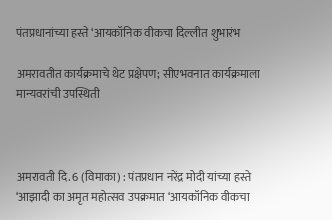पंतप्रधानांच्या हस्ते ‘आयकॉनिक वीकचा दिल्लीत शुभारंभ

अमरावतीत कार्यक्रमाचे थेट प्रक्षेपण; सीएभवनात कार्यक्रमाला मान्यवरांची उपस्थिती



अमरावती दि. 6 (विमाका) : पंतप्रधान नरेंद्र मोदी यांच्या हस्ते ‘आझादी का अमृत महोत्सव उपक्रमात ‘आयकॉनिक वीकचा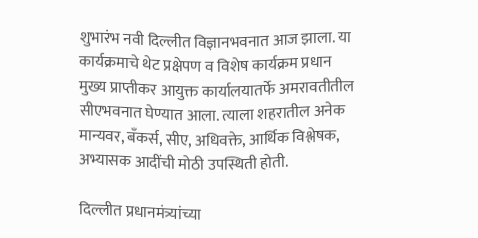शुभारंभ नवी दिल्लीत विज्ञानभवनात आज झाला. या कार्यक्रमाचे थेट प्रक्षेपण व विशेष कार्यक्रम प्रधान मुख्य प्राप्तीकर आयुक्त कार्यालयातर्फे अमरावतीतील सीएभवनात घेण्यात आला. त्याला शहरातील अनेक मान्यवर, बँकर्स, सीए, अधिवक्ते, आर्थिक विश्लेषक, अभ्यासक आदींची मोठी उपस्थिती होती.

दिल्लीत प्रधानमंत्र्यांच्या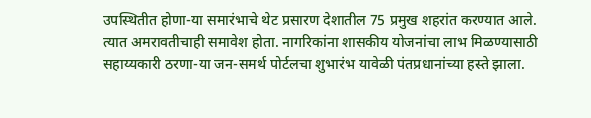उपस्थितीत होणा-या समारंभाचे थेट प्रसारण देशातील 75 प्रमुख शहरांत करण्यात आले. त्यात अमरावतीचाही समावेश होता. नागरिकांना शासकीय योजनांचा लाभ मिळण्यासाठी सहाय्यकारी ठरणा-या जन-समर्थ पोर्टलचा शुभारंभ यावेळी पंतप्रधानांच्या हस्ते झाला.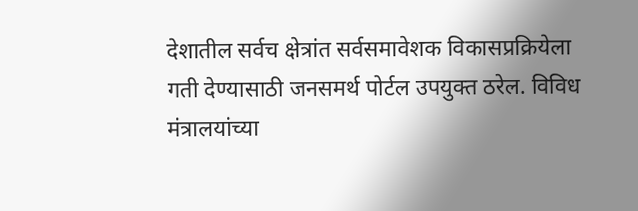देशातील सर्वच क्षेत्रांत सर्वसमावेशक विकासप्रक्रियेला गती देण्यासाठी जनसमर्थ पोर्टल उपयुक्त ठरेल. विविध मंत्रालयांच्या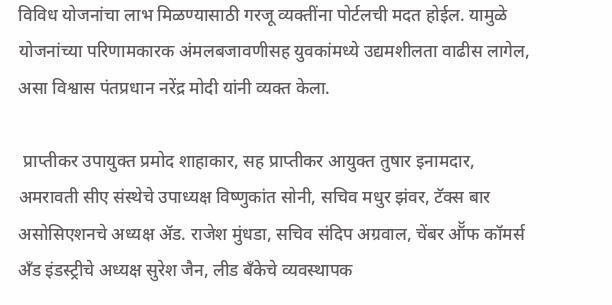विविध योजनांचा लाभ मिळण्यासाठी गरजू व्यक्तींना पोर्टलची मदत होईल. यामुळे योजनांच्या परिणामकारक अंमलबजावणीसह युवकांमध्ये उद्यमशीलता वाढीस लागेल, असा विश्वास पंतप्रधान नरेंद्र मोदी यांनी व्यक्त केला.

 प्राप्तीकर उपायुक्त प्रमोद शाहाकार, सह प्राप्तीकर आयुक्त तुषार इनामदार, अमरावती सीए संस्थेचे उपाध्यक्ष विष्णुकांत सोनी, सचिव मधुर झंवर, टॅक्स बार असोसिएशनचे अध्यक्ष ॲड. राजेश मुंधडा, सचिव संदिप अग्रवाल, चेंबर ऑॅफ कॉमर्स अँड इंडस्ट्रीचे अध्यक्ष सुरेश जैन, लीड बँकेचे व्यवस्थापक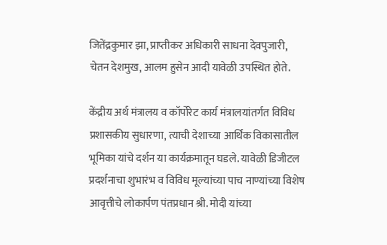जितेंद्रकुमार झा, प्राप्तीकर अधिकारी साधना देवपुजारी, चेतन देशमुख, आलम हुसेन आदी यावेळी उपस्थित होते.

केंद्रीय अर्थ मंत्रालय व कॉर्पोरेट कार्य मंत्रालयांतर्गत विविध प्रशासकीय सुधारणा, त्याची देशाच्या आर्थिक विकासातील भूमिका यांचे दर्शन या कार्यक्रमातून घडले. यावेळी डिजीटल प्रदर्शनाचा शुभारंभ व विविध मूल्यांच्या पाच नाण्यांच्या विशेष आवृत्तीचे लोकार्पण पंतप्रधान श्री. मोदी यांच्या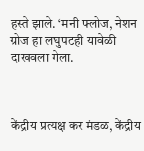हस्ते झाले. ‘मनी फ्लोज, नेशन ग्रोज हा लघुपटही यावेळी दाखवला गेला.



केंद्रीय प्रत्यक्ष कर मंडळ, केंद्रीय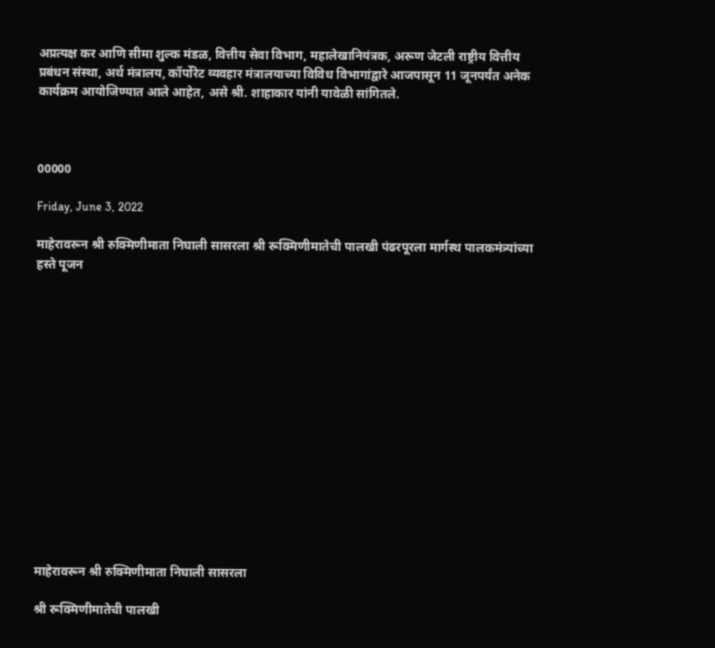अप्रत्यक्ष कर आणि सीमा शुल्क मंडळ, वित्तीय सेवा विभाग, महालेखानियंत्रक, अरूण जेटली राष्ट्रीय वित्तीय प्रबंधन संस्था, अर्थ मंत्रालय, कॉर्पोरेट व्यवहार मंत्रालयाच्या विविध विभागांद्वारे आजपासून 11 जूनपर्यंत अनेक कार्यक्रम आयोजिण्यात आले आहेत, असे श्री. शाहाकार यांनी यावेळी सांगितले.



00000

Friday, June 3, 2022

माहेरावरून श्री रुक्मिणीमाता निघाली सासरला श्री रूक्मिणीमातेची पालखी पंढरपूरला मार्गस्थ पालकमंत्र्यांच्या हस्ते पूजन















माहेरावरून श्री रुक्मिणीमाता निघाली सासरला

श्री रूक्मिणीमातेची पालखी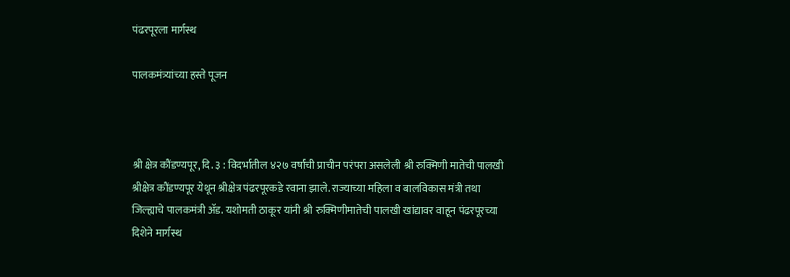पंढरपूरला मार्गस्थ

पालकमंत्र्यांच्या हस्ते पूजन



श्री क्षेत्र कौंडण्यपूर, दि. ३ : विदर्भातील ४२७ वर्षांची प्राचीन परंपरा असलेली श्री रुक्मिणी मातेची पालखी श्रीक्षेत्र कौंडण्यपूर येथून श्रीक्षेत्र पंढरपूरकडे रवाना झाले. राज्याच्या महिला व बालविकास मंत्री तथा जिल्ह्याचे पालकमंत्री ॲड. यशोमती ठाकूर यांनी श्री रुक्मिणीमातेची पालखी खांद्यावर वाहून पंढरपूरच्या दिशेने मार्गस्थ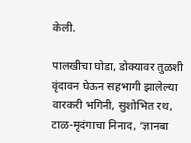केली.

पालखीचा घोडा, डोक्यावर तुळशी वृंदावन घेऊन सहभागी झालेल्या वारकरी भगिनी, सुशोभित रथ, टाळ-मृदंगाचा निनाद, ‘ज्ञानबा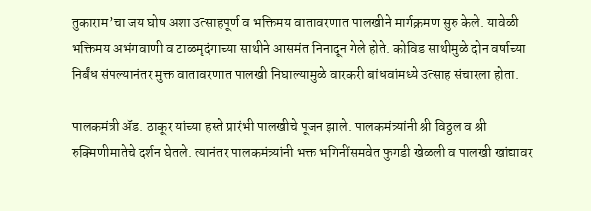तुकाराम’चा जय घोष अशा उत्साहपूर्ण व भक्तिमय वातावरणात पालखीने मार्गक्रमण सुरु केले. यावेळी भक्तिमय अभंगवाणी व टाळमृदंगाच्या साथीने आसमंत निनादून गेले होते. कोविड साथीमुळे दोन वर्षाच्या निर्बंध संपल्यानंतर मुक्त वातावरणात पालखी निघाल्यामुळे वारकरी बांधवांमध्ये उत्साह संचारला होता.

पालकमंत्री ॲड. ठाकूर यांच्या हस्ते प्रारंभी पालखीचे पूजन झाले. पालकमंत्र्यांनी श्री विठ्ठल व श्री रुक्मिणीमातेचे दर्शन घेतले. त्यानंतर पालकमंत्र्यांनी भक्त भगिनींसमवेत फुगडी खेळली व पालखी खांद्यावर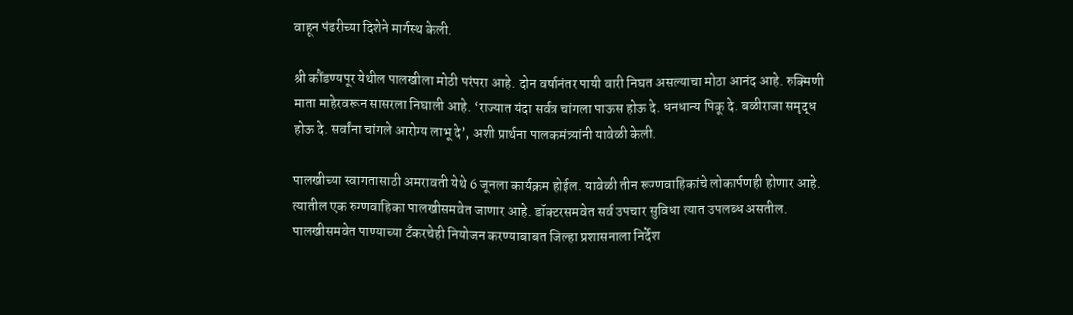वाहून पंढरीच्या दिशेने मार्गस्थ केली.

श्री कौंडण्यपूर येथील पालखीला मोठी परंपरा आहे. दोन वर्षानंतर पायी वारी निघत असल्याचा मोठा आनंद आहे. रुक्मिणी माता माहेरवरून सासरला निघाली आहे. ‘राज्यात यंदा सर्वत्र चांगला पाऊस होऊ दे. धनधान्य पिकू दे. बळीराजा समृद्ध होऊ दे. सर्वांना चांगले आरोग्य लाभू दे’, अशी प्रार्थना पालकमंत्र्यांनी यावेळी केली.

पालखीच्या स्वागतासाठी अमरावती येथे 6 जूनला कार्यक्रम होईल. यावेळी तीन रूग्णवाहिकांचे लोकार्पणही होणार आहे. त्यातील एक रुग्णवाहिका पालखीसमवेत जाणार आहे. डॉक्टरसमवेत सर्व उपचार सुविधा त्यात उपलब्ध असतील. पालखीसमवेत पाण्याच्या टँकरचेही नियोजन करण्याबाबत जिल्हा प्रशासनाला निर्देश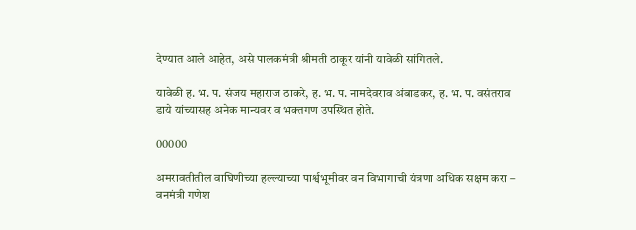देण्यात आले आहेत, असे पालकमंत्री श्रीमती ठाकूर यांनी यावेळी सांगितले.

यावेळी ह. भ. प. संजय महाराज ठाकरे, ह. भ. प. नामदेवराव अंबाडकर, ह. भ. प. वसंतराव डाये यांच्यासह अनेक मान्यवर व भक्तगण उपस्थित होते.

00000

अमरावतीतील वाघिणीच्या हल्ल्याच्या पार्श्वभूमीवर वन विभागाची यंत्रणा अधिक सक्षम करा – वनमंत्री गणेश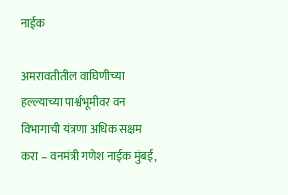नाईक

अमरावतीतील वाघिणीच्या हल्ल्याच्या पार्श्वभूमीवर वन विभागाची यंत्रणा अधिक सक्षम करा – वनमंत्री गणेश नाईक मुंबई,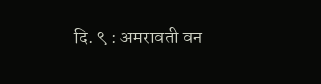दि. ९ : अमरावती वन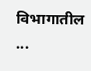विभागातील ...